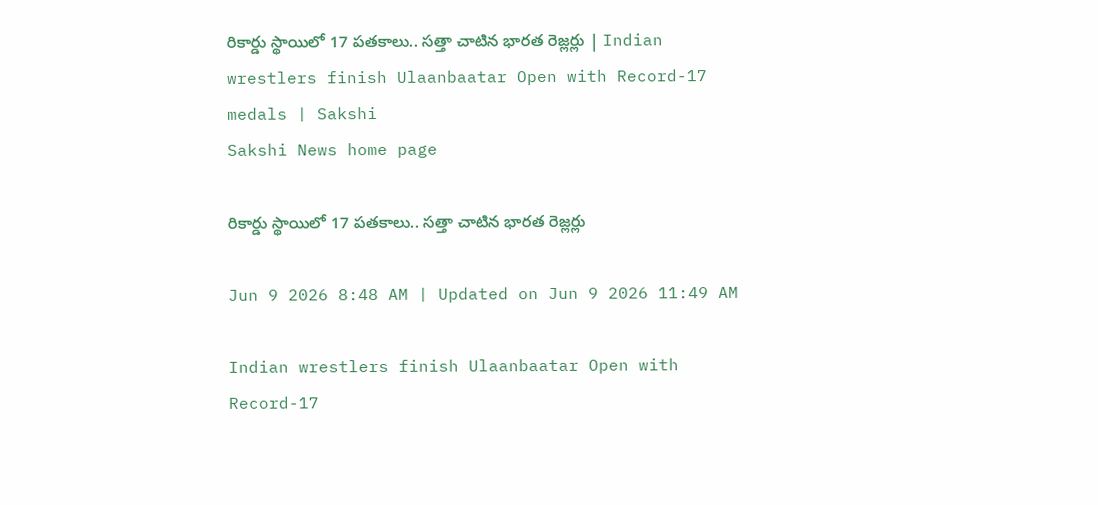రికార్డు స్థాయిలో 17 పతకాలు.. సత్తా చాటిన భారత రెజ్లర్లు | Indian wrestlers finish Ulaanbaatar Open with Record-17 medals | Sakshi
Sakshi News home page

రికార్డు స్థాయిలో 17 పతకాలు.. సత్తా చాటిన భారత రెజ్లర్లు

Jun 9 2026 8:48 AM | Updated on Jun 9 2026 11:49 AM

Indian wrestlers finish Ulaanbaatar Open with Record-17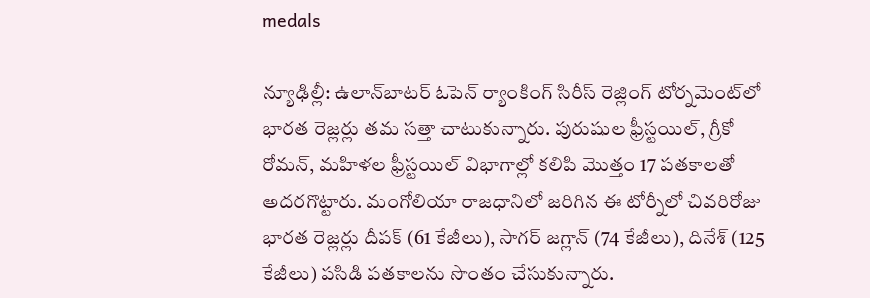medals

న్యూఢిల్లీ: ఉలాన్‌బాటర్‌ ఓపెన్‌ ర్యాంకింగ్‌ సిరీస్‌ రెజ్లింగ్‌ టోర్నమెంట్‌లో భారత రెజ్లర్లు తమ సత్తా చాటుకున్నారు. పురుషుల ఫ్రీస్టయిల్, గ్రీకో రోమన్, మహిళల ఫ్రీస్టయిల్‌ విభాగాల్లో కలిపి మొత్తం 17 పతకాలతో అదరగొట్టారు. మంగోలియా రాజధానిలో జరిగిన ఈ టోర్నీలో చివరిరోజు భారత రెజ్లర్లు దీపక్‌ (61 కేజీలు), సాగర్‌ జగ్లాన్‌ (74 కేజీలు), దినేశ్‌ (125 కేజీలు) పసిడి పతకాలను సొంతం చేసుకున్నారు.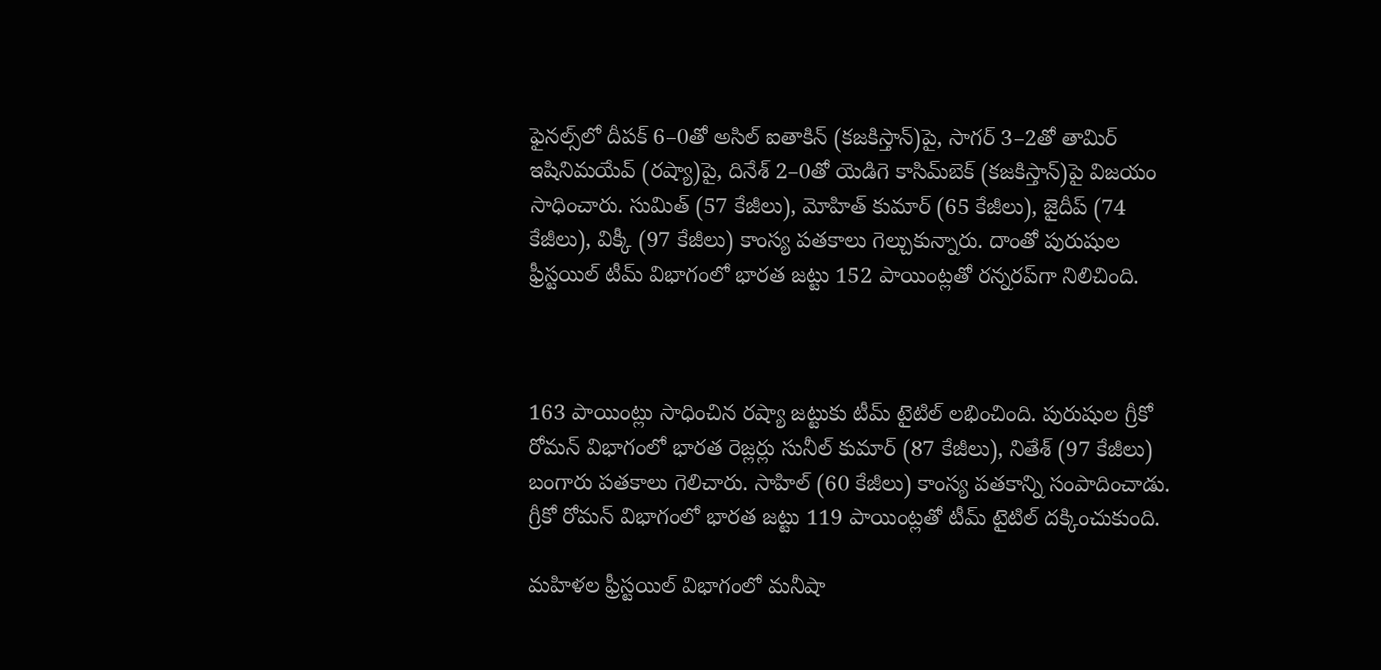ఫైనల్స్‌లో దీపక్‌ 6–0తో అసిల్‌ ఐతాకిన్‌ (కజకిస్తాన్‌)పై, సాగర్‌ 3–2తో తామిర్‌ ఇషినిమయేవ్‌ (రష్యా)పై, దినేశ్‌ 2–0తో యెడిగె కాసిమ్‌బెక్‌ (కజకిస్తాన్‌)పై విజయం సాధించారు. సుమిత్‌ (57 కేజీలు), మోహిత్‌ కుమార్‌ (65 కేజీలు), జైదీప్‌ (74 కేజీలు), విక్కీ (97 కేజీలు) కాంస్య పతకాలు గెల్చుకున్నారు. దాంతో పురుషుల ఫ్రీస్టయిల్‌ టీమ్‌ విభాగంలో భారత జట్టు 152 పాయింట్లతో రన్నరప్‌గా నిలిచింది.



163 పాయింట్లు సాధించిన రష్యా జట్టుకు టీమ్‌ టైటిల్‌ లభించింది. పురుషుల గ్రీకో రోమన్‌ విభాగంలో భారత రెజ్లర్లు సునీల్‌ కుమార్‌ (87 కేజీలు), నితేశ్‌ (97 కేజీలు) బంగారు పతకాలు గెలిచారు. సాహిల్‌ (60 కేజీలు) కాంస్య పతకాన్ని సంపాదించాడు. గ్రీకో రోమన్‌ విభాగంలో భారత జట్టు 119 పాయింట్లతో టీమ్‌ టైటిల్‌ దక్కించుకుంది.

మహిళల ఫ్రీస్టయిల్‌ విభాగంలో మనీషా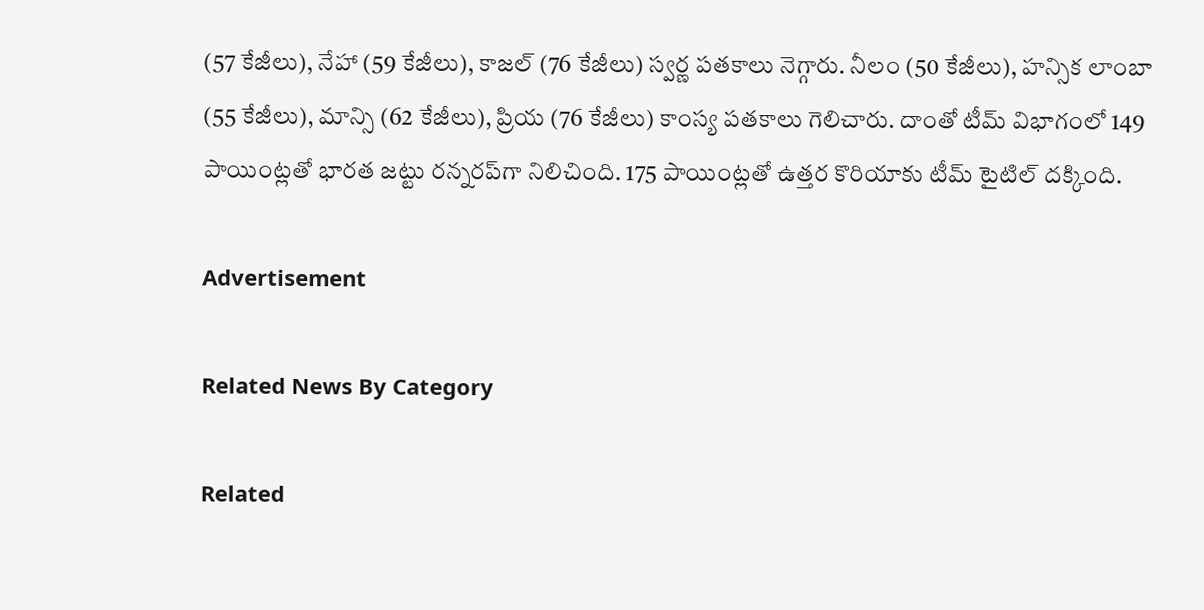(57 కేజీలు), నేహా (59 కేజీలు), కాజల్‌ (76 కేజీలు) స్వర్ణ పతకాలు నెగ్గారు. నీలం (50 కేజీలు), హన్సిక లాంబా (55 కేజీలు), మాన్సి (62 కేజీలు), ప్రియ (76 కేజీలు) కాంస్య పతకాలు గెలిచారు. దాంతో టీమ్‌ విభాగంలో 149 పాయింట్లతో భారత జట్టు రన్నరప్‌గా నిలిచింది. 175 పాయింట్లతో ఉత్తర కొరియాకు టీమ్‌ టైటిల్‌ దక్కింది.

Advertisement

Related News By Category

Related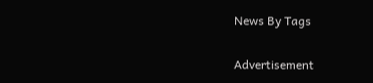News By Tags

Advertisement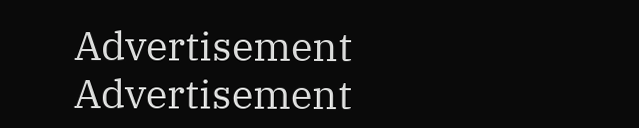Advertisement
Advertisement